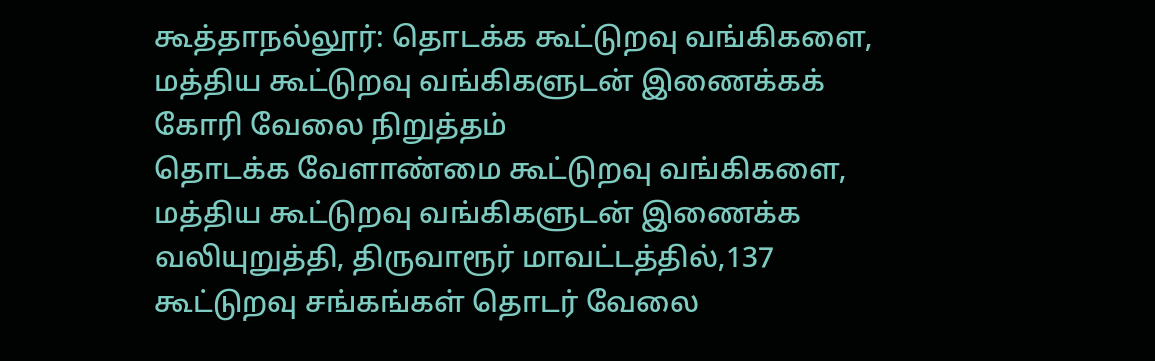கூத்தாநல்லூர்: தொடக்க கூட்டுறவு வங்கிகளை, மத்திய கூட்டுறவு வங்கிகளுடன் இணைக்கக் கோரி வேலை நிறுத்தம்
தொடக்க வேளாண்மை கூட்டுறவு வங்கிகளை, மத்திய கூட்டுறவு வங்கிகளுடன் இணைக்க வலியுறுத்தி, திருவாரூர் மாவட்டத்தில்,137 கூட்டுறவு சங்கங்கள் தொடர் வேலை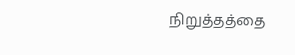நிறுத்தத்தை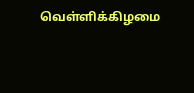வெள்ளிக்கிழமை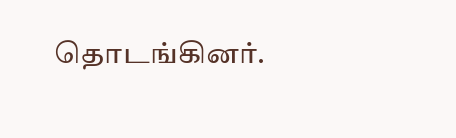தொடங்கினர்.